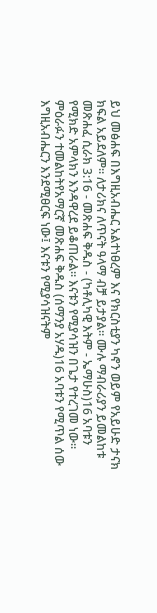ይህ መፅሐፍ በእግዚአብሔር አልተነፀረም እና የክርስቲያን ካኖን ወይም የአይሁድ ታናክ ክፍል አይደለም። ለታሪክና ለጥናት ዓላማ ብቻ ይታያል። ሙሉ ማብራሪያን ይመልከቱ መጽሐፈ ሲራክ 3:16 - መጽሐፍ ቅዱስ - (ካቶሊካዊ እትም - ኤማሁስ)16 አባቱን የሚክድ አምላክን እንዳዋረደ ይቆጠራል። እናቱን የሚያሳዝን በጌታ የተረገመ ነው። ምዕራፉን ተመልከትየአማርኛ መጽሐፍ ቅዱስ (ሰማንያ አሃዱ)16 አባቱን የሚጥል ሰው እግዚአብሔርን እንደሚፀርፍ ነው፤ እናቱን የሚያሳዝናትም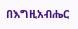በእግዚአብሔር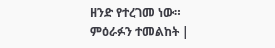ዘንድ የተረገመ ነው። ምዕራፉን ተመልከት |